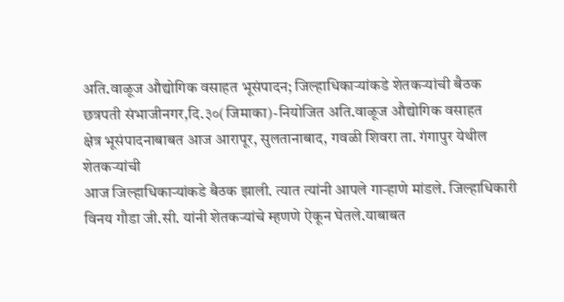अति.वाळूज औद्योगिक वसाहत भूसंपादन; जिल्हाधिकाऱ्यांकडे शेतकऱ्यांची बैठक
छत्रपती संभाजीनगर,दि.३०(जिमाका)-नियोजित अति.वाळूज औद्योगिक वसाहत
क्षेत्र भूसंपादनाबाबत आज आरापूर, सुलतानाबाद, गवळी शिवरा ता. गंगापुर येथील शेतकऱ्यांची
आज जिल्हाधिकाऱ्यांकडे बैठक झाली. त्यात त्यांनी आपले गाऱ्हाणे मांडले. जिल्हाधिकारी
विनय गौडा जी.सी. यांनी शेतकऱ्यांचे म्हणणे ऐकून घेतले.याबाबत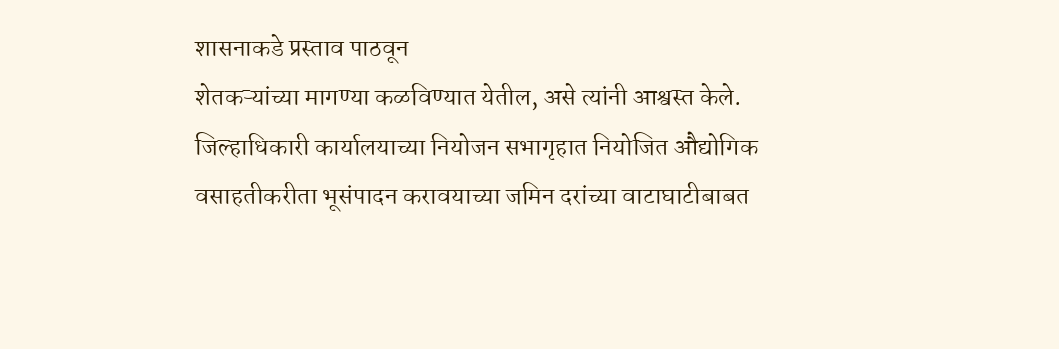शासनाकडे प्रस्ताव पाठवून
शेतकऱ्यांच्या मागण्या कळविण्यात येतील, असे त्यांनी आश्वस्त केले.
जिल्हाधिकारी कार्यालयाच्या नियोजन सभागृहात नियोजित औद्योगिक
वसाहतीकरीता भूसंपादन करावयाच्या जमिन दरांच्या वाटाघाटीबाबत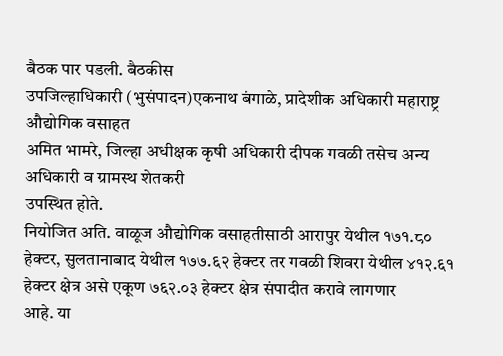बैठक पार पडली. बैठकीस
उपजिल्हाधिकारी (भुसंपादन)एकनाथ बंगाळे, प्रादेशीक अधिकारी महाराष्ट्र औद्योगिक वसाहत
अमित भामरे, जिल्हा अधीक्षक कृषी अधिकारी दीपक गवळी तसेच अन्य अधिकारी व ग्रामस्थ शेतकरी
उपस्थित होते.
नियोजित अति. वाळूज औद्योगिक वसाहतीसाठी आरापुर येथील १७१.८०
हेक्टर, सुलतानाबाद येथील १७७.६२ हेक्टर तर गवळी शिवरा येथील ४१२.६१ हेक्टर क्षेत्र असे एकूण ७६२.०३ हेक्टर क्षेत्र संपादीत करावे लागणार
आहे. या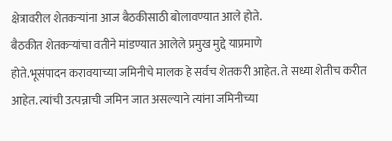क्षेत्रावरील शेतकऱ्यांना आज बैठकीसाठी बोलावण्यात आले होते.
बैठकीत शेतकऱ्यांचा वतीने मांडण्यात आलेले प्रमुख मुद्दे याप्रमाणे
होते.भूसंपादन करावयाच्या जमिनीचे मालक हे सर्वच शेतकरी आहेत. ते सध्या शेतीच करीत
आहेत. त्यांची उत्पन्नाची जमिन जात असल्याने त्यांना जमिनीच्या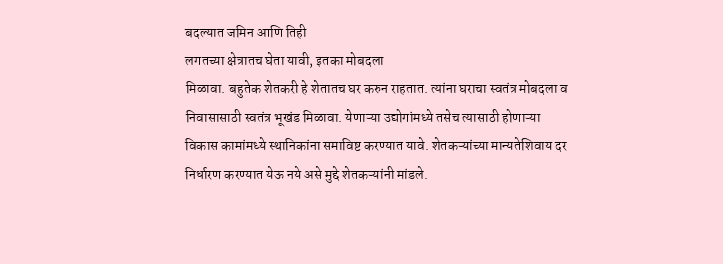बदल्यात जमिन आणि तिही
लगतच्या क्षेत्रातच घेता यावी, इतका मोबदला
मिळावा. बहुतेक शेतकरी हे शेतातच घर करुन राहतात. त्यांना घराचा स्वतंत्र मोबदला व
निवासासाठी स्वतंत्र भूखंड मिळावा. येणाऱ्या उद्योगांमध्ये तसेच त्यासाठी होणाऱ्या
विकास कामांमध्ये स्थानिकांना समाविष्ट करण्यात यावे. शेतकऱ्यांच्या मान्यतेशिवाय दर
निर्धारण करण्यात येऊ नये असे मुद्दे शेतकऱ्यांनी मांडले.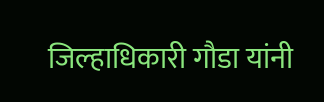जिल्हाधिकारी गौडा यांनी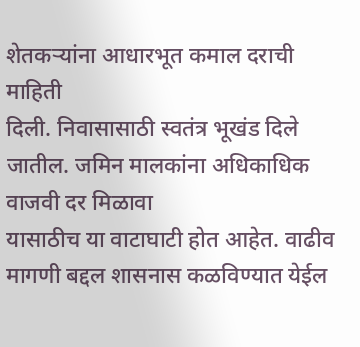शेतकऱ्यांना आधारभूत कमाल दराची माहिती
दिली. निवासासाठी स्वतंत्र भूखंड दिले जातील. जमिन मालकांना अधिकाधिक वाजवी दर मिळावा
यासाठीच या वाटाघाटी होत आहेत. वाढीव मागणी बद्दल शासनास कळविण्यात येईल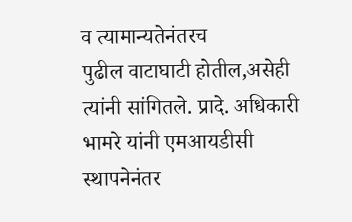व त्यामान्यतेनंतरच
पुढील वाटाघाटी होतील,असेही त्यांनी सांगितले. प्रादे. अधिकारी भामरे यांनी एमआयडीसी
स्थापनेनंतर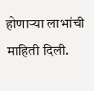होणाऱ्या लाभांची माहिती दिली.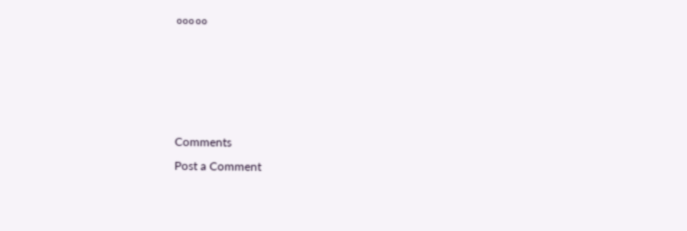०००००




Comments
Post a Comment